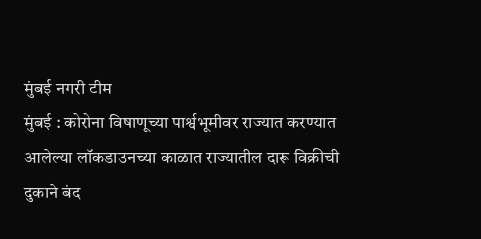मुंबई नगरी टीम
मुंबई : कोरोना विषाणूच्या पार्श्वभूमीवर राज्यात करण्यात आलेल्या लॉकडाउनच्या काळात राज्यातील दारू विक्रीची दुकाने बंद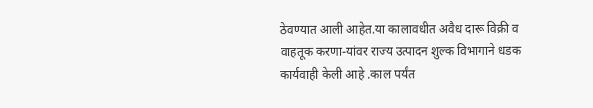ठेवण्यात आली आहेत.या कालावधीत अवैध दारू विक्री व वाहतूक करणा-यांवर राज्य उत्पादन शुल्क विभागाने धडक कार्यवाही केली आहे .काल पर्यंत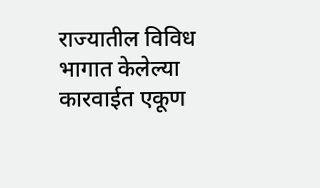राज्यातील विविध भागात केलेल्या कारवाईत एकूण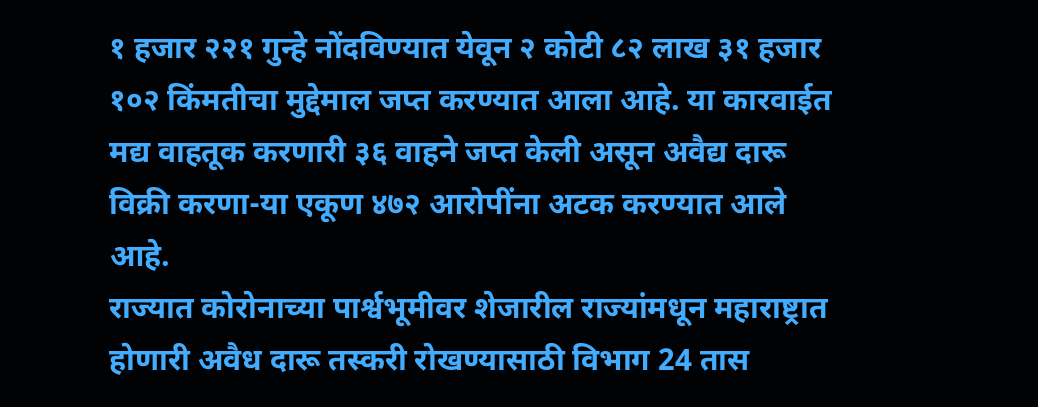१ हजार २२१ गुन्हे नोंदविण्यात येवून २ कोटी ८२ लाख ३१ हजार १०२ किंमतीचा मुद्देमाल जप्त करण्यात आला आहे. या कारवाईत मद्य वाहतूक करणारी ३६ वाहने जप्त केली असून अवैद्य दारू विक्री करणा-या एकूण ४७२ आरोपींना अटक करण्यात आले आहे.
राज्यात कोरोनाच्या पार्श्वभूमीवर शेजारील राज्यांमधून महाराष्ट्रात होणारी अवैध दारू तस्करी रोखण्यासाठी विभाग 24 तास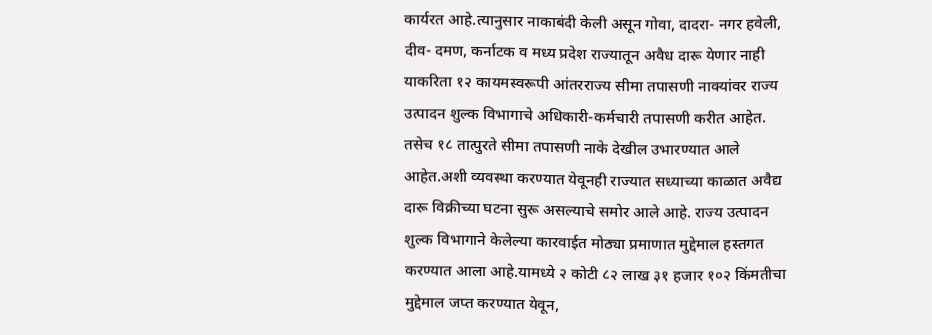कार्यरत आहे.त्यानुसार नाकाबंदी केली असून गोवा, दादरा- नगर हवेली, दीव- दमण, कर्नाटक व मध्य प्रदेश राज्यातून अवैध दारू येणार नाही याकरिता १२ कायमस्वरूपी आंतरराज्य सीमा तपासणी नाक्यांवर राज्य उत्पादन शुल्क विभागाचे अधिकारी-कर्मचारी तपासणी करीत आहेत. तसेच १८ तात्पुरते सीमा तपासणी नाके देखील उभारण्यात आले आहेत.अशी व्यवस्था करण्यात येवूनही राज्यात सध्याच्या काळात अवैद्य दारू विक्रीच्या घटना सुरू असल्याचे समोर आले आहे. राज्य उत्पादन शुल्क विभागाने केलेल्या कारवाईत मोठ्या प्रमाणात मुद्देमाल हस्तगत करण्यात आला आहे.यामध्ये २ कोटी ८२ लाख ३१ हजार १०२ किंमतीचा मुद्देमाल जप्त करण्यात येवून,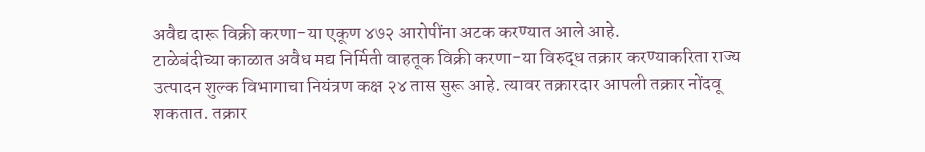अवैद्य दारू विक्री करणा-या एकूण ४७२ आरोपींना अटक करण्यात आले आहे.
टाळेबंदीच्या काळात अवैध मद्य निर्मिती वाहतूक विक्री करणा-या विरुद्ध तक्रार करण्याकरिता राज्य उत्पादन शुल्क विभागाचा नियंत्रण कक्ष २४ तास सुरू आहे. त्यावर तक्रारदार आपली तक्रार नोंदवू शकतात. तक्रार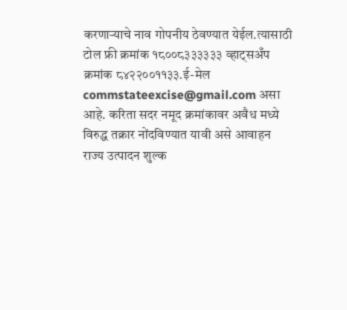करणाऱ्याचे नाव गोपनीय ठेवण्यात येईल.त्यासाठी टोल फ्री क्रमांक १८००८३३३३३३ व्हाट्सअँप क्रमांक ८४२२००११३३.ई-मेल commstateexcise@gmail.com असा आहे. करिता सदर नमूद क्रमांकावर अवैध मध्ये विरुद्ध तक्रार नोंदविण्यात यावी असे आवाहन राज्य उत्पादन शुल्क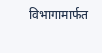विभागामार्फत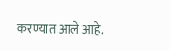करण्यात आले आहे.